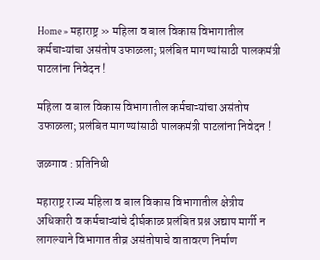Home » महाराष्ट्र » महिला व बाल विकास विभागातील कर्मचाऱ्यांचा असंतोष उफाळला; प्रलंबित मागण्यांसाठी पालकमंत्री पाटलांना निवेदन !

महिला व बाल विकास विभागातील कर्मचाऱ्यांचा असंतोष उफाळला; प्रलंबित मागण्यांसाठी पालकमंत्री पाटलांना निवेदन !

जळगाव : प्रतिनिधी

महाराष्ट्र राज्य महिला व बाल विकास विभागातील क्षेत्रीय अधिकारी व कर्मचाऱ्यांचे दीर्घकाळ प्रलंबित प्रश्न अद्याप मार्गी न लागल्याने विभागात तीव्र असंतोषाचे वातावरण निर्माण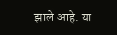झाले आहे. या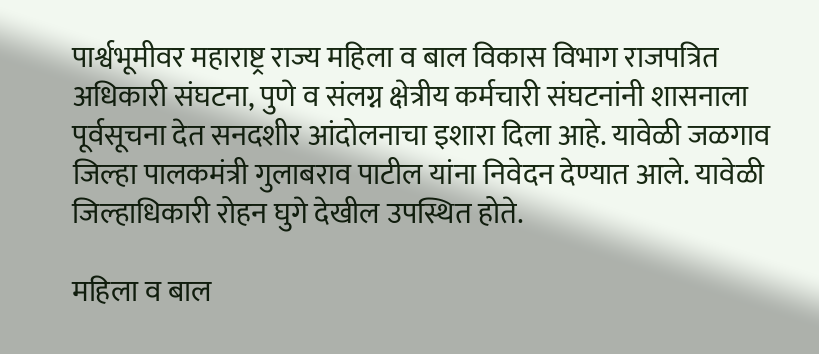पार्श्वभूमीवर महाराष्ट्र राज्य महिला व बाल विकास विभाग राजपत्रित अधिकारी संघटना, पुणे व संलग्न क्षेत्रीय कर्मचारी संघटनांनी शासनाला पूर्वसूचना देत सनदशीर आंदोलनाचा इशारा दिला आहे. यावेळी जळगाव जिल्हा पालकमंत्री गुलाबराव पाटील यांना निवेदन देण्यात आले. यावेळी जिल्हाधिकारी रोहन घुगे देखील उपस्थित होते.

महिला व बाल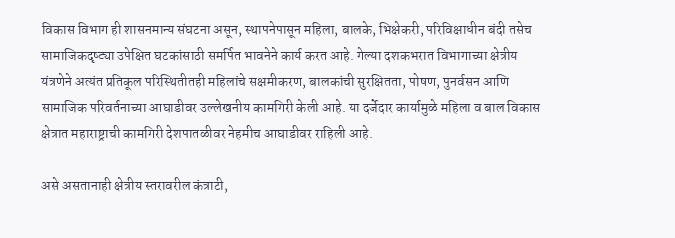विकास विभाग ही शासनमान्य संघटना असून, स्थापनेपासून महिला, बालके, भिक्षेकरी, परिविक्षाधीन बंदी तसेच सामाजिकदृष्ट्या उपेक्षित घटकांसाठी समर्पित भावनेने कार्य करत आहे. गेल्या दशकभरात विभागाच्या क्षेत्रीय यंत्रणेने अत्यंत प्रतिकूल परिस्थितीतही महिलांचे सक्षमीकरण, बालकांची सुरक्षितता, पोषण, पुनर्वसन आणि सामाजिक परिवर्तनाच्या आघाडीवर उल्लेखनीय कामगिरी केली आहे. या दर्जेदार कार्यामुळे महिला व बाल विकास क्षेत्रात महाराष्ट्राची कामगिरी देशपातळीवर नेहमीच आघाडीवर राहिली आहे.

असे असतानाही क्षेत्रीय स्तरावरील कंत्राटी,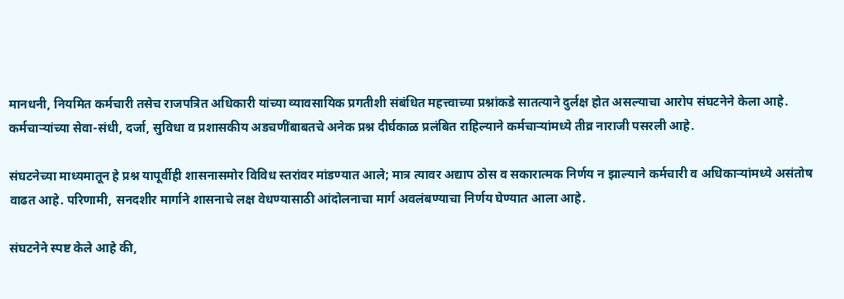मानधनी, नियमित कर्मचारी तसेच राजपत्रित अधिकारी यांच्या व्यावसायिक प्रगतीशी संबंधित महत्त्वाच्या प्रश्नांकडे सातत्याने दुर्लक्ष होत असल्याचा आरोप संघटनेने केला आहे. कर्मचाऱ्यांच्या सेवा-संधी, दर्जा, सुविधा व प्रशासकीय अडचणींबाबतचे अनेक प्रश्न दीर्घकाळ प्रलंबित राहिल्याने कर्मचाऱ्यांमध्ये तीव्र नाराजी पसरली आहे.

संघटनेच्या माध्यमातून हे प्रश्न यापूर्वीही शासनासमोर विविध स्तरांवर मांडण्यात आले; मात्र त्यावर अद्याप ठोस व सकारात्मक निर्णय न झाल्याने कर्मचारी व अधिकाऱ्यांमध्ये असंतोष वाढत आहे. परिणामी, सनदशीर मार्गाने शासनाचे लक्ष वेधण्यासाठी आंदोलनाचा मार्ग अवलंबण्याचा निर्णय घेण्यात आला आहे.

संघटनेने स्पष्ट केले आहे की,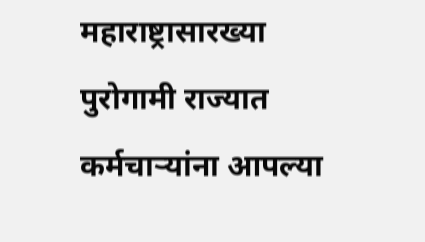महाराष्ट्रासारख्या पुरोगामी राज्यात कर्मचाऱ्यांना आपल्या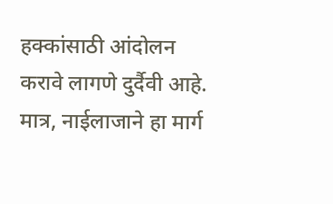हक्कांसाठी आंदोलन करावे लागणे दुर्दैवी आहे. मात्र, नाईलाजाने हा मार्ग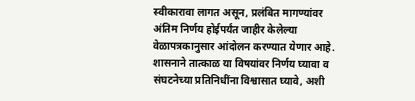स्वीकारावा लागत असून, प्रलंबित मागण्यांवर अंतिम निर्णय होईपर्यंत जाहीर केलेल्या वेळापत्रकानुसार आंदोलन करण्यात येणार आहे. शासनाने तात्काळ या विषयांवर निर्णय घ्यावा व संघटनेच्या प्रतिनिधींना विश्वासात घ्यावे, अशी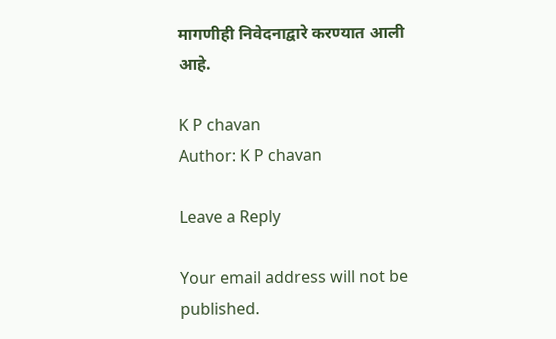मागणीही निवेदनाद्वारे करण्यात आली आहे.

K P chavan
Author: K P chavan

Leave a Reply

Your email address will not be published.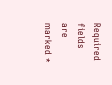Required fields are marked *